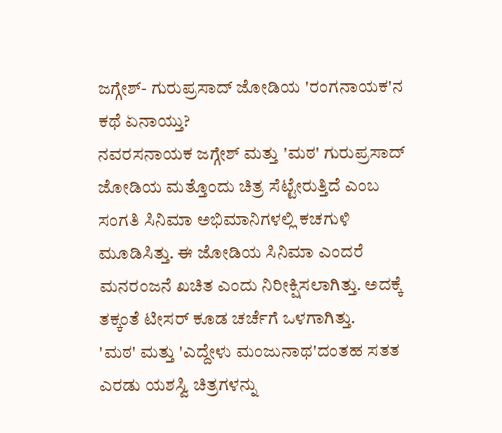ಜಗ್ಗೇಶ್- ಗುರುಪ್ರಸಾದ್ ಜೋಡಿಯ 'ರಂಗನಾಯಕ'ನ ಕಥೆ ಏನಾಯ್ತು?
ನವರಸನಾಯಕ ಜಗ್ಗೇಶ್ ಮತ್ತು 'ಮಠ' ಗುರುಪ್ರಸಾದ್ ಜೋಡಿಯ ಮತ್ತೊಂದು ಚಿತ್ರ ಸೆಟ್ಟೇರುತ್ತಿದೆ ಎಂಬ ಸಂಗತಿ ಸಿನಿಮಾ ಅಭಿಮಾನಿಗಳಲ್ಲಿ ಕಚಗುಳಿ ಮೂಡಿಸಿತ್ತು. ಈ ಜೋಡಿಯ ಸಿನಿಮಾ ಎಂದರೆ ಮನರಂಜನೆ ಖಚಿತ ಎಂದು ನಿರೀಕ್ಷಿಸಲಾಗಿತ್ತು. ಅದಕ್ಕೆ ತಕ್ಕಂತೆ ಟೀಸರ್ ಕೂಡ ಚರ್ಚೆಗೆ ಒಳಗಾಗಿತ್ತು.
'ಮಠ' ಮತ್ತು 'ಎದ್ದೇಳು ಮಂಜುನಾಥ'ದಂತಹ ಸತತ ಎರಡು ಯಶಸ್ವಿ ಚಿತ್ರಗಳನ್ನು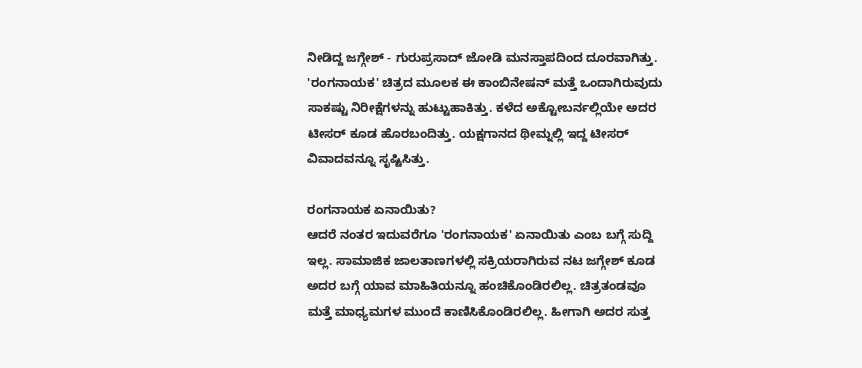ನೀಡಿದ್ದ ಜಗ್ಗೇಶ್ - ಗುರುಪ್ರಸಾದ್ ಜೋಡಿ ಮನಸ್ತಾಪದಿಂದ ದೂರವಾಗಿತ್ತು. 'ರಂಗನಾಯಕ' ಚಿತ್ರದ ಮೂಲಕ ಈ ಕಾಂಬಿನೇಷನ್ ಮತ್ತೆ ಒಂದಾಗಿರುವುದು ಸಾಕಷ್ಟು ನಿರೀಕ್ಷೆಗಳನ್ನು ಹುಟ್ಟುಹಾಕಿತ್ತು. ಕಳೆದ ಅಕ್ಟೋಬರ್ನಲ್ಲಿಯೇ ಅದರ ಟೀಸರ್ ಕೂಡ ಹೊರಬಂದಿತ್ತು. ಯಕ್ಷಗಾನದ ಥೀಮ್ನಲ್ಲಿ ಇದ್ದ ಟೀಸರ್ ವಿವಾದವನ್ನೂ ಸೃಷ್ಟಿಸಿತ್ತು.

ರಂಗನಾಯಕ ಏನಾಯಿತು?
ಆದರೆ ನಂತರ ಇದುವರೆಗೂ 'ರಂಗನಾಯಕ' ಏನಾಯಿತು ಎಂಬ ಬಗ್ಗೆ ಸುದ್ದಿ ಇಲ್ಲ. ಸಾಮಾಜಿಕ ಜಾಲತಾಣಗಳಲ್ಲಿ ಸಕ್ರಿಯರಾಗಿರುವ ನಟ ಜಗ್ಗೇಶ್ ಕೂಡ ಅದರ ಬಗ್ಗೆ ಯಾವ ಮಾಹಿತಿಯನ್ನೂ ಹಂಚಿಕೊಂಡಿರಲಿಲ್ಲ. ಚಿತ್ರತಂಡವೂ ಮತ್ತೆ ಮಾಧ್ಯಮಗಳ ಮುಂದೆ ಕಾಣಿಸಿಕೊಂಡಿರಲಿಲ್ಲ. ಹೀಗಾಗಿ ಅದರ ಸುತ್ತ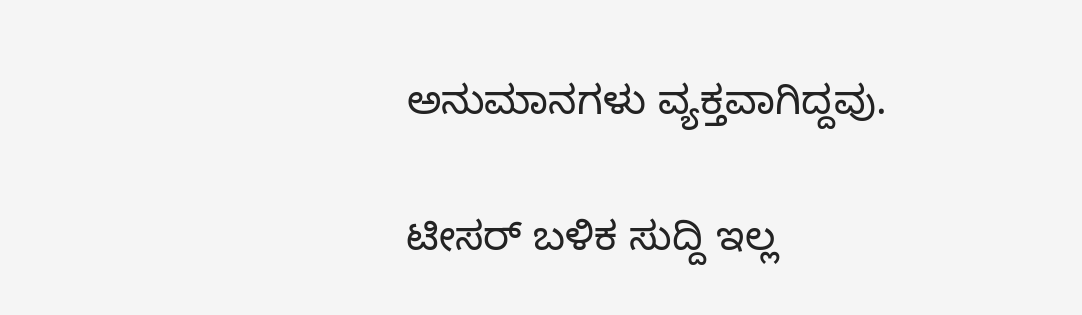ಅನುಮಾನಗಳು ವ್ಯಕ್ತವಾಗಿದ್ದವು.

ಟೀಸರ್ ಬಳಿಕ ಸುದ್ದಿ ಇಲ್ಲ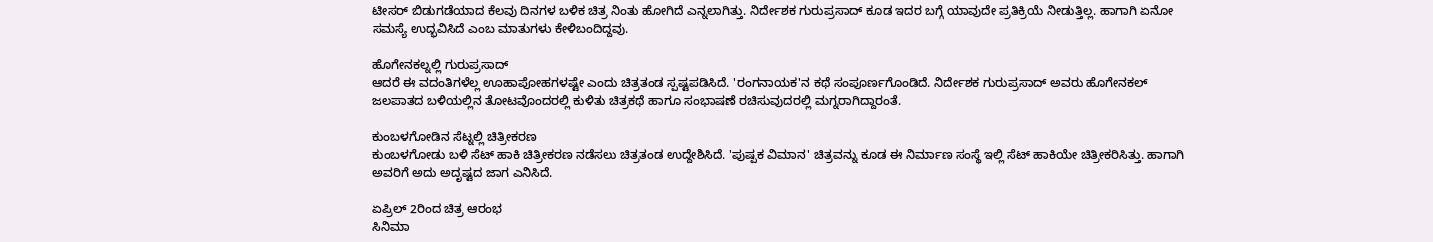ಟೀಸರ್ ಬಿಡುಗಡೆಯಾದ ಕೆಲವು ದಿನಗಳ ಬಳಿಕ ಚಿತ್ರ ನಿಂತು ಹೋಗಿದೆ ಎನ್ನಲಾಗಿತ್ತು. ನಿರ್ದೇಶಕ ಗುರುಪ್ರಸಾದ್ ಕೂಡ ಇದರ ಬಗ್ಗೆ ಯಾವುದೇ ಪ್ರತಿಕ್ರಿಯೆ ನೀಡುತ್ತಿಲ್ಲ. ಹಾಗಾಗಿ ಏನೋ ಸಮಸ್ಯೆ ಉದ್ಭವಿಸಿದೆ ಎಂಬ ಮಾತುಗಳು ಕೇಳಿಬಂದಿದ್ದವು.

ಹೊಗೇನಕಲ್ನಲ್ಲಿ ಗುರುಪ್ರಸಾದ್
ಆದರೆ ಈ ವದಂತಿಗಳೆಲ್ಲ ಊಹಾಪೋಹಗಳಷ್ಟೇ ಎಂದು ಚಿತ್ರತಂಡ ಸ್ಪಷ್ಟಪಡಿಸಿದೆ. 'ರಂಗನಾಯಕ'ನ ಕಥೆ ಸಂಪೂರ್ಣಗೊಂಡಿದೆ. ನಿರ್ದೇಶಕ ಗುರುಪ್ರಸಾದ್ ಅವರು ಹೊಗೇನಕಲ್ ಜಲಪಾತದ ಬಳಿಯಲ್ಲಿನ ತೋಟವೊಂದರಲ್ಲಿ ಕುಳಿತು ಚಿತ್ರಕಥೆ ಹಾಗೂ ಸಂಭಾಷಣೆ ರಚಿಸುವುದರಲ್ಲಿ ಮಗ್ನರಾಗಿದ್ದಾರಂತೆ.

ಕುಂಬಳಗೋಡಿನ ಸೆಟ್ನಲ್ಲಿ ಚಿತ್ರೀಕರಣ
ಕುಂಬಳಗೋಡು ಬಳಿ ಸೆಟ್ ಹಾಕಿ ಚಿತ್ರೀಕರಣ ನಡೆಸಲು ಚಿತ್ರತಂಡ ಉದ್ದೇಶಿಸಿದೆ. 'ಪುಷ್ಪಕ ವಿಮಾನ' ಚಿತ್ರವನ್ನು ಕೂಡ ಈ ನಿರ್ಮಾಣ ಸಂಸ್ಥೆ ಇಲ್ಲಿ ಸೆಟ್ ಹಾಕಿಯೇ ಚಿತ್ರೀಕರಿಸಿತ್ತು. ಹಾಗಾಗಿ ಅವರಿಗೆ ಅದು ಅದೃಷ್ಟದ ಜಾಗ ಎನಿಸಿದೆ.

ಏಪ್ರಿಲ್ 2ರಿಂದ ಚಿತ್ರ ಆರಂಭ
ಸಿನಿಮಾ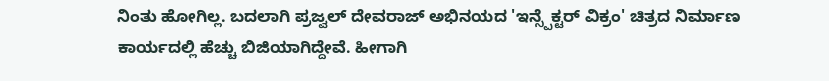ನಿಂತು ಹೋಗಿಲ್ಲ. ಬದಲಾಗಿ ಪ್ರಜ್ವಲ್ ದೇವರಾಜ್ ಅಭಿನಯದ 'ಇನ್ಸ್ಪೆಕ್ಟರ್ ವಿಕ್ರಂ' ಚಿತ್ರದ ನಿರ್ಮಾಣ ಕಾರ್ಯದಲ್ಲಿ ಹೆಚ್ಚು ಬಿಜಿಯಾಗಿದ್ದೇವೆ. ಹೀಗಾಗಿ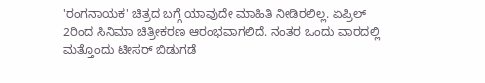'ರಂಗನಾಯಕ' ಚಿತ್ರದ ಬಗ್ಗೆ ಯಾವುದೇ ಮಾಹಿತಿ ನೀಡಿರಲಿಲ್ಲ. ಏಪ್ರಿಲ್ 2ರಿಂದ ಸಿನಿಮಾ ಚಿತ್ರೀಕರಣ ಆರಂಭವಾಗಲಿದೆ. ನಂತರ ಒಂದು ವಾರದಲ್ಲಿ ಮತ್ತೊಂದು ಟೀಸರ್ ಬಿಡುಗಡೆ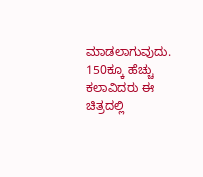ಮಾಡಲಾಗುವುದು. 150ಕ್ಕೂ ಹೆಚ್ಚು ಕಲಾವಿದರು ಈ ಚಿತ್ರದಲ್ಲಿ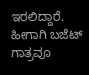ಇರಲಿದ್ದಾರೆ. ಹೀಗಾಗಿ ಬಜೆಟ್ ಗಾತ್ರವೂ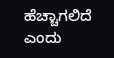ಹೆಚ್ಚಾಗಲಿದೆ ಎಂದು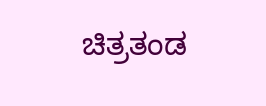ಚಿತ್ರತಂಡ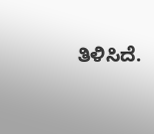ತಿಳಿಸಿದೆ.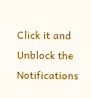Click it and Unblock the Notifications